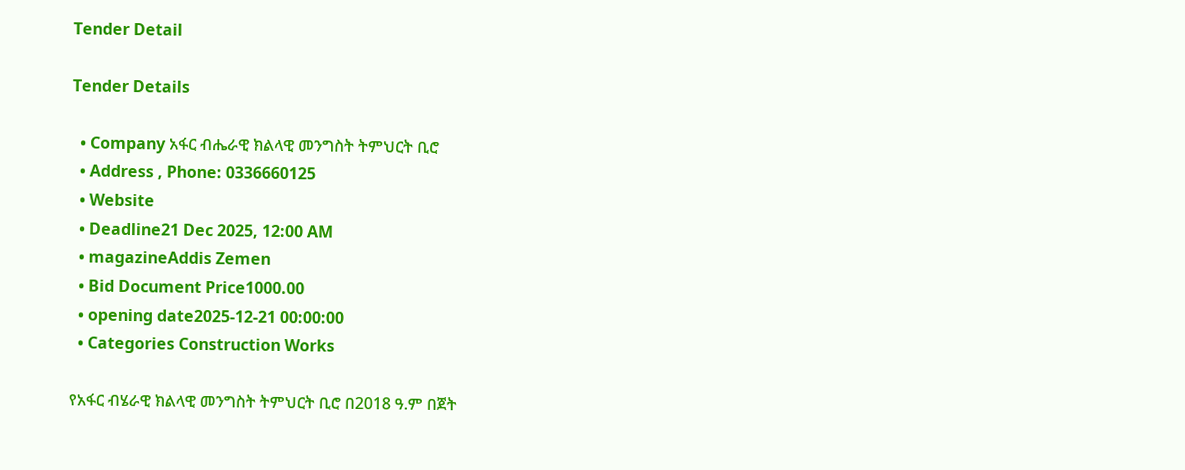Tender Detail

Tender Details

  • Company አፋር ብሔራዊ ክልላዊ መንግስት ትምህርት ቢሮ
  • Address , Phone: 0336660125
  • Website
  • Deadline21 Dec 2025, 12:00 AM
  • magazineAddis Zemen
  • Bid Document Price1000.00
  • opening date2025-12-21 00:00:00
  • Categories Construction Works

የአፋር ብሄራዊ ክልላዊ መንግስት ትምህርት ቢሮ በ2018 ዓ.ም በጀት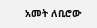አመት ለቢሮው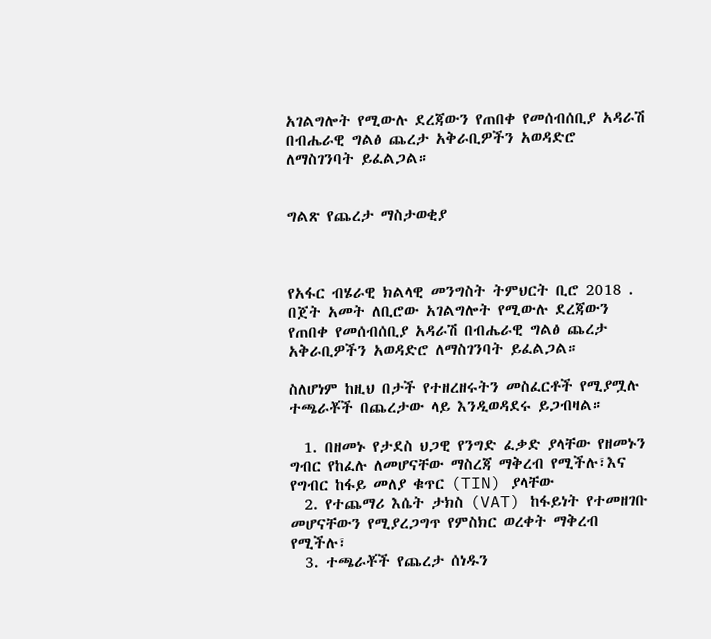አገልግሎት የሚውሉ ደረጃውን የጠበቀ የመሰብሰቢያ አዳራሽ በብሔራዊ ግልፅ ጨረታ አቅራቢዎችን አወዳድሮ ለማስገንባት ይፈልጋል።


ግልጽ የጨረታ ማስታወቂያ



የአፋር ብሄራዊ ክልላዊ መንግስት ትምህርት ቢሮ 2018 . በጀት አመት ለቢሮው አገልግሎት የሚውሉ ደረጃውን የጠበቀ የመሰብሰቢያ አዳራሽ በብሔራዊ ግልፅ ጨረታ አቅራቢዎችን አወዳድሮ ለማስገንባት ይፈልጋል።

ስለሆነም ከዚህ በታች የተዘረዘሩትን መስፈርቶች የሚያሟሉ ተጫራቾች በጨረታው ላይ እንዲወዳደሩ ይጋብዛል።

  1. በዘመኑ የታደስ ህጋዊ የንግድ ፈቃድ ያላቸው የዘመኑን ግብር የከፈሉ ለመሆናቸው ማስረጃ ማቅረብ የሚችሉ፣እና የግብር ከፋይ መለያ ቁጥር (TIN) ያላቸው
  2. የተጨማሪ እሴት ታክስ (VAT) ከፋይነት የተመዘገቡ መሆናቸውን የሚያረጋግጥ የምስክር ወረቀት ማቅረብ የሚችሉ፣
  3. ተጫራቾች የጨረታ ሰነዱን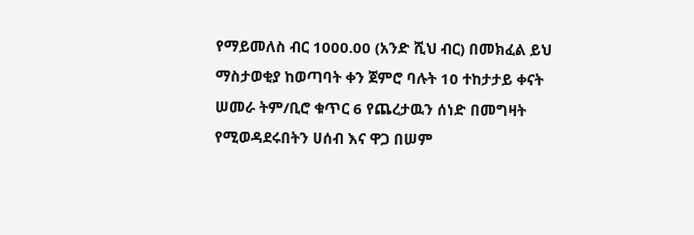የማይመለስ ብር 1000.00 (አንድ ሺህ ብር) በመክፈል ይህ ማስታወቂያ ከወጣባት ቀን ጀምሮ ባሉት 10 ተከታታይ ቀናት ሠመራ ትም/ቢሮ ቁጥር 6 የጨረታዉን ሰነድ በመግዛት የሚወዳደሩበትን ሀሰብ እና ዋጋ በሠም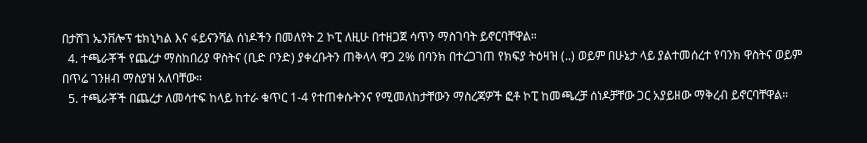በታሸገ ኤንቨሎፕ ቴክኒካል እና ፋይናንሻል ሰነዶችን በመለየት 2 ኮፒ ለዚሁ በተዘጋጀ ሳጥን ማስገባት ይኖርባቸዋል።
  4. ተጫራቾች የጨረታ ማስከበሪያ ዋስትና (ቢድ ቦንድ) ያቀረቡትን ጠቅላላ ዋጋ 2% በባንክ በተረጋገጠ የክፍያ ትዕዛዝ (..) ወይም በሁኔታ ላይ ያልተመሰረተ የባንክ ዋስትና ወይም በጥሬ ገንዘብ ማስያዝ አለባቸው።
  5. ተጫራቾች በጨረታ ለመሳተፍ ከላይ ከተራ ቁጥር 1-4 የተጠቀሱትንና የሚመለከታቸውን ማስረጃዎች ፎቶ ኮፒ ከመጫረቻ ሰነዶቻቸው ጋር አያይዘው ማቅረብ ይኖርባቸዋል።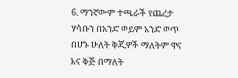6. ማንኛውም ተጫራች የጨረታ ሃሳቡን በአንድ ወይም አንድ ወጥ በሆኑ ሁለት ቅጂዎች ማለትም ዋና እና ቅጅ በማለት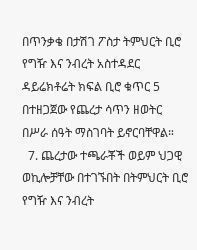በጥንቃቄ በታሽገ ፖስታ ትምህርት ቢሮ የግዥ እና ንብረት አስተዳደር ዳይሬክቶሬት ክፍል ቢሮ ቁጥር 5 በተዘጋጀው የጨረታ ሳጥን ዘወትር በሥራ ሰዓት ማስገባት ይኖርባቸዋል።
  7. ጨረታው ተጫራቾች ወይም ህጋዊ ወኪሎቻቸው በተገኙበት በትምህርት ቢሮ የግዥ እና ንብረት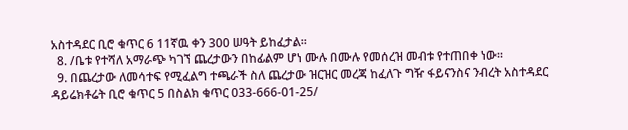አስተዳደር ቢሮ ቁጥር 6 11ኛዉ ቀን 300 ሠዓት ይከፈታል።
  8. /ቤቱ የተሻለ አማራጭ ካገኘ ጨረታውን በከፊልም ሆነ ሙሉ በሙሉ የመሰረዝ መብቱ የተጠበቀ ነው።
  9. በጨረታው ለመሳተፍ የሚፈልግ ተጫራች ስለ ጨረታው ዝርዝር መረጃ ከፈለጉ ግዥ ፋይናንስና ንብረት አስተዳደር ዳይሬክቶሬት ቢሮ ቁጥር 5 በስልክ ቁጥር 033-666-01-25/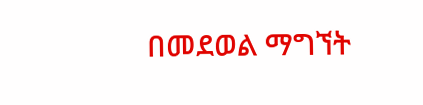በመደወል ማግኘት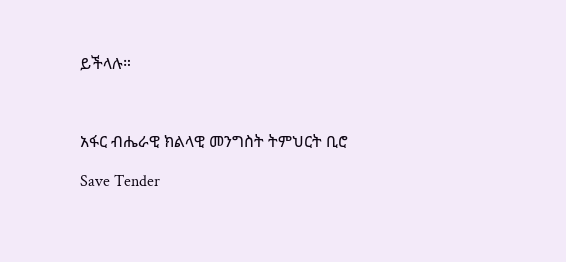ይችላሉ።



አፋር ብሔራዊ ክልላዊ መንግስት ትምህርት ቢሮ

Save Tender